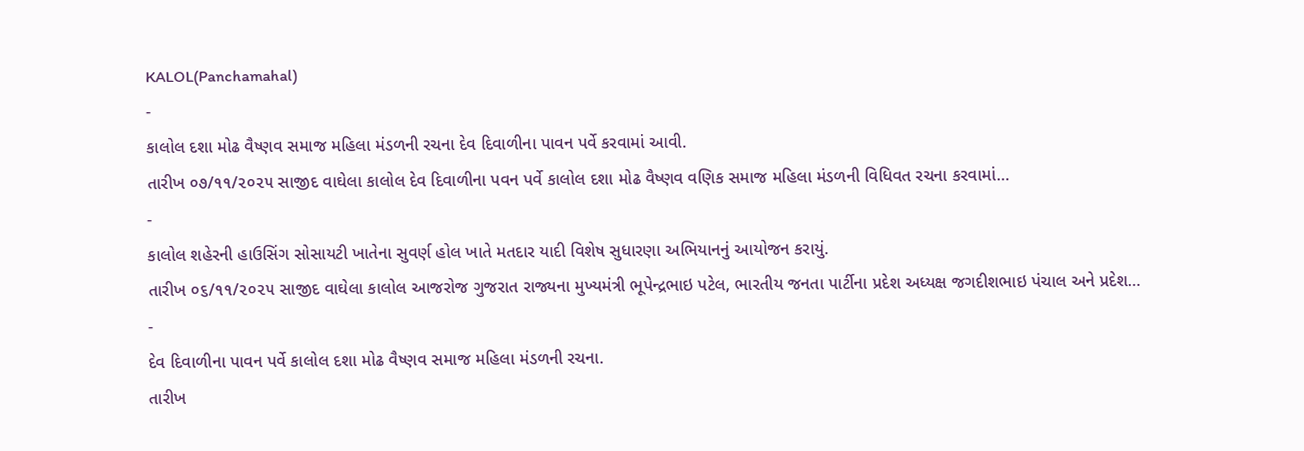KALOL(Panchamahal)
-
કાલોલ દશા મોઢ વૈષ્ણવ સમાજ મહિલા મંડળની રચના દેવ દિવાળીના પાવન પર્વે કરવામાં આવી.
તારીખ ૦૭/૧૧/૨૦૨૫ સાજીદ વાઘેલા કાલોલ દેવ દિવાળીના પવન પર્વે કાલોલ દશા મોઢ વૈષ્ણવ વણિક સમાજ મહિલા મંડળની વિધિવત રચના કરવામાં…
-
કાલોલ શહેરની હાઉસિંગ સોસાયટી ખાતેના સુવર્ણ હોલ ખાતે મતદાર યાદી વિશેષ સુધારણા અભિયાનનું આયોજન કરાયું.
તારીખ ૦૬/૧૧/૨૦૨૫ સાજીદ વાઘેલા કાલોલ આજરોજ ગુજરાત રાજ્યના મુખ્યમંત્રી ભૂપેન્દ્રભાઇ પટેલ, ભારતીય જનતા પાર્ટીના પ્રદેશ અધ્યક્ષ જગદીશભાઇ પંચાલ અને પ્રદેશ…
-
દેવ દિવાળીના પાવન પર્વે કાલોલ દશા મોઢ વૈષ્ણવ સમાજ મહિલા મંડળની રચના.
તારીખ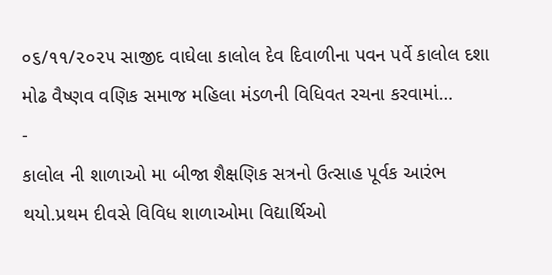૦૬/૧૧/૨૦૨૫ સાજીદ વાઘેલા કાલોલ દેવ દિવાળીના પવન પર્વે કાલોલ દશા મોઢ વૈષ્ણવ વણિક સમાજ મહિલા મંડળની વિધિવત રચના કરવામાં…
-
કાલોલ ની શાળાઓ મા બીજા શૈક્ષણિક સત્રનો ઉત્સાહ પૂર્વક આરંભ થયો.પ્રથમ દીવસે વિવિધ શાળાઓમા વિદ્યાર્થિઓ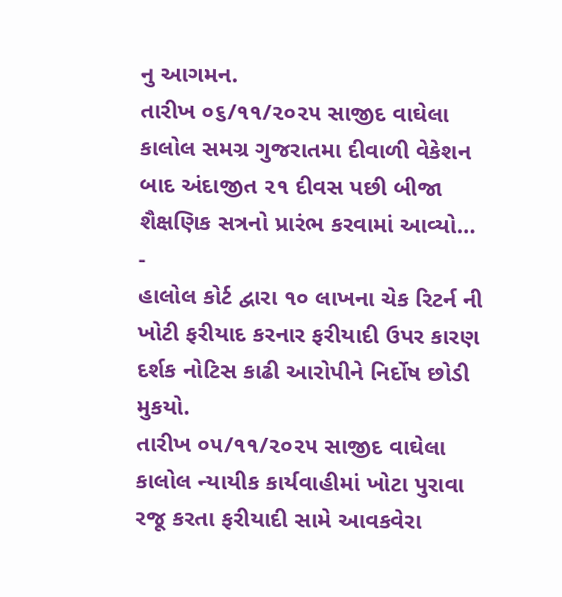નુ આગમન.
તારીખ ૦૬/૧૧/૨૦૨૫ સાજીદ વાઘેલા કાલોલ સમગ્ર ગુજરાતમા દીવાળી વેકેશન બાદ અંદાજીત ૨૧ દીવસ પછી બીજા શૈક્ષણિક સત્રનો પ્રારંભ કરવામાં આવ્યો…
-
હાલોલ કોર્ટ દ્વારા ૧૦ લાખના ચેક રિટર્ન ની ખોટી ફરીયાદ કરનાર ફરીયાદી ઉપર કારણ દર્શક નોટિસ કાઢી આરોપીને નિર્દોષ છોડી મુકયો.
તારીખ ૦૫/૧૧/૨૦૨૫ સાજીદ વાઘેલા કાલોલ ન્યાયીક કાર્યવાહીમાં ખોટા પુરાવા રજૂ કરતા ફરીયાદી સામે આવકવેરા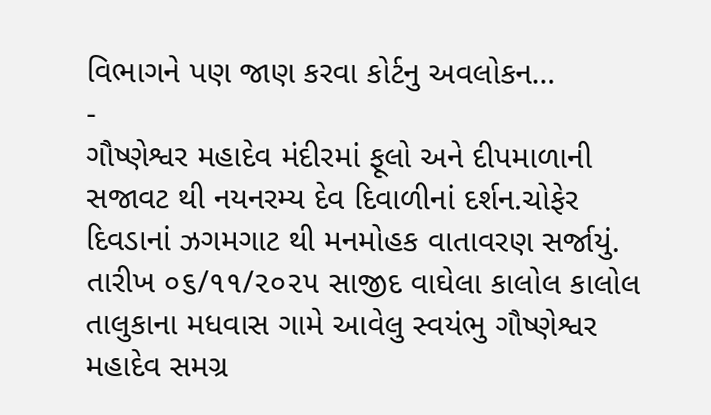વિભાગને પણ જાણ કરવા કોર્ટનુ અવલોકન…
-
ગૌષ્ણેશ્વર મહાદેવ મંદીરમાં ફૂલો અને દીપમાળાની સજાવટ થી નયનરમ્ય દેવ દિવાળીનાં દર્શન.ચોફેર દિવડાનાં ઝગમગાટ થી મનમોહક વાતાવરણ સર્જાયું.
તારીખ ૦૬/૧૧/૨૦૨૫ સાજીદ વાઘેલા કાલોલ કાલોલ તાલુકાના મધવાસ ગામે આવેલુ સ્વયંભુ ગૌષ્ણેશ્વર મહાદેવ સમગ્ર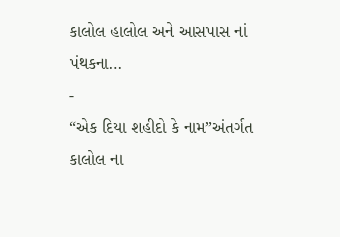કાલોલ હાલોલ અને આસપાસ નાં પંથકના…
-
“એક દિયા શહીદો કે નામ”અંતર્ગત કાલોલ ના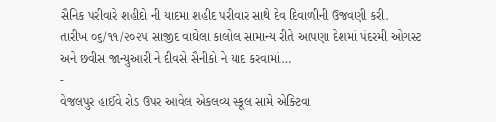સૈનિક પરીવારે શહીદો ની યાદમા શહીદ પરીવાર સાથે દેવ દિવાળીની ઉજવણી કરી.
તારીખ ૦૬/૧૧/૨૦૨૫ સાજીદ વાઘેલા કાલોલ સામાન્ય રીતે આપણા દેશમાં પંદરમી ઓગસ્ટ અને છવીસ જાન્યુઆરી ને દીવસે સૈનીકો ને યાદ કરવામાં…
-
વેજલપુર હાઈવે રોડ ઉપર આવેલ એકલવ્ય સ્કૂલ સામે એક્ટિવા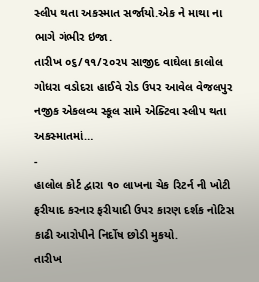સ્લીપ થતા અકસ્માત સર્જાયો.એક ને માથા ના ભાગે ગંભીર ઇજા.
તારીખ ૦૬/૧૧/૨૦૨૫ સાજીદ વાઘેલા કાલોલ ગોધરા વડોદરા હાઈવે રોડ ઉપર આવેલ વેજલપુર નજીક એકલવ્ય સ્કૂલ સામે એક્ટિવા સ્લીપ થતા અકસ્માતમાં…
-
હાલોલ કોર્ટ દ્વારા ૧૦ લાખના ચેક રિટર્ન ની ખોટી ફરીયાદ કરનાર ફરીયાદી ઉપર કારણ દર્શક નોટિસ કાઢી આરોપીને નિર્દોષ છોડી મુકયો.
તારીખ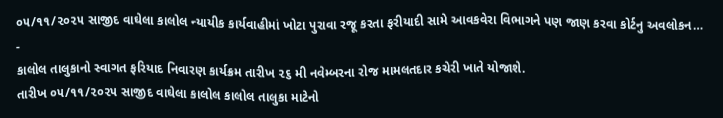૦૫/૧૧/૨૦૨૫ સાજીદ વાઘેલા કાલોલ ન્યાયીક કાર્યવાહીમાં ખોટા પુરાવા રજૂ કરતા ફરીયાદી સામે આવકવેરા વિભાગને પણ જાણ કરવા કોર્ટનુ અવલોકન…
-
કાલોલ તાલુકાનો સ્વાગત ફરિયાદ નિવારણ કાર્યક્રમ તારીખ ૨૬ મી નવેમ્બરના રોજ મામલતદાર કચેરી ખાતે યોજાશે.
તારીખ ૦૫/૧૧/૨૦૨૫ સાજીદ વાઘેલા કાલોલ કાલોલ તાલુકા માટેનો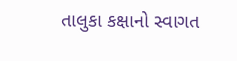તાલુકા કક્ષાનો સ્વાગત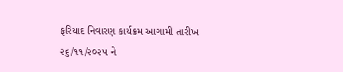ફરિયાદ નિવારણ કાર્યક્રમ આગામી તારીખ ૨૬/૧૧/૨૦૨૫ ને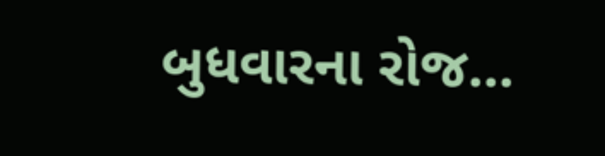બુધવારના રોજ…